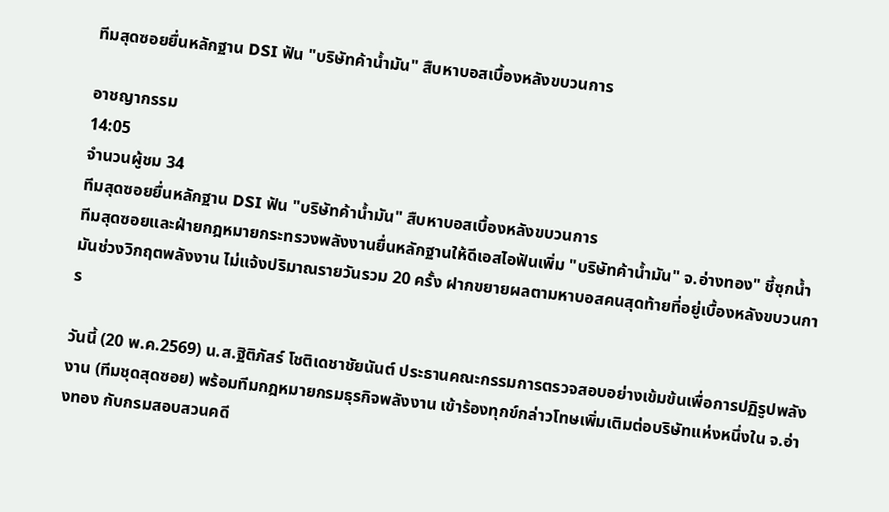ทีมสุดซอยยื่นหลักฐาน DSI ฟัน "บริษัทค้าน้ำมัน" สืบหาบอสเบื้องหลังขบวนการ

อาชญากรรม
14:05
จำนวนผู้ชม 34
ทีมสุดซอยยื่นหลักฐาน DSI ฟัน "บริษัทค้าน้ำมัน" สืบหาบอสเบื้องหลังขบวนการ
ทีมสุดซอยและฝ่ายกฎหมายกระทรวงพลังงานยื่นหลักฐานให้ดีเอสไอฟันเพิ่ม "บริษัทค้าน้ำมัน" จ.อ่างทอง" ชี้ซุกน้ำมันช่วงวิกฤตพลังงาน ไม่แจ้งปริมาณรายวันรวม 20 ครั้ง ฝากขยายผลตามหาบอสคนสุดท้ายที่อยู่เบื้องหลังขบวนการ

วันนี้ (20 พ.ค.2569) น.ส.ฐิติภัสร์ โชติเดชาชัยนันต์ ประธานคณะกรรมการตรวจสอบอย่างเข้มข้นเพื่อการปฏิรูปพลังงาน (ทีมชุดสุดซอย) พร้อมทีมกฎหมายกรมธุรกิจพลังงาน เข้าร้องทุกข์กล่าวโทษเพิ่มเติมต่อบริษัทแห่งหนึ่งใน จ.อ่างทอง กับกรมสอบสวนคดี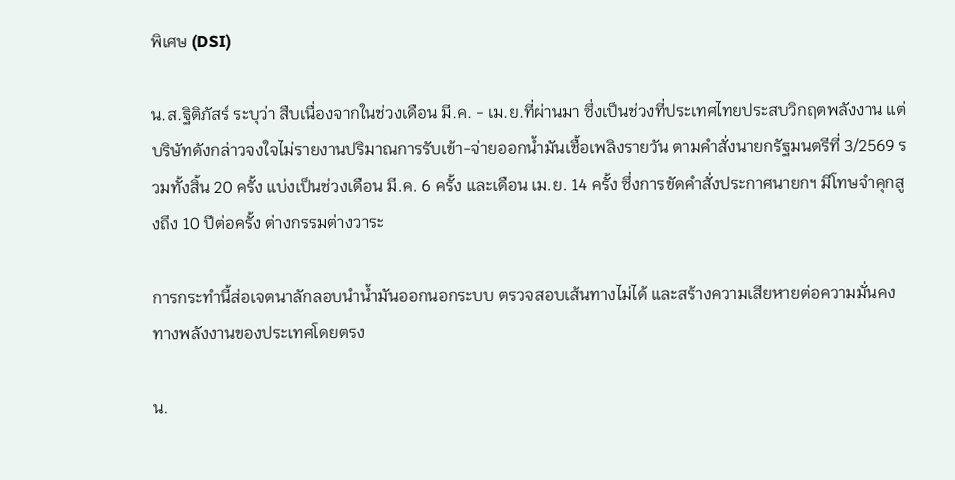พิเศษ (DSI)

น.ส.ฐิติภัสร์ ระบุว่า สืบเนื่องจากในช่วงเดือน มี.ค. - เม.ย.ที่ผ่านมา ซึ่งเป็นช่วงที่ประเทศไทยประสบวิกฤตพลังงาน แต่บริษัทดังกล่าวจงใจไม่รายงานปริมาณการรับเข้า-จ่ายออกน้ำมันเชื้อเพลิงรายวัน ตามคำสั่งนายกรัฐมนตรีที่ 3/2569 รวมทั้งสิ้น 20 ครั้ง แบ่งเป็นช่วงเดือน มี.ค. 6 ครั้ง และเดือน เม.ย. 14 ครั้ง ซึ่งการขัดคำสั่งประกาศนายกฯ มีโทษจำคุกสูงถึง 10 ปีต่อครั้ง ต่างกรรมต่างวาระ

การกระทำนี้ส่อเจตนาลักลอบนำน้ำมันออกนอกระบบ ตรวจสอบเส้นทางไม่ได้ และสร้างความเสียหายต่อความมั่นคงทางพลังงานของประเทศโดยตรง

น.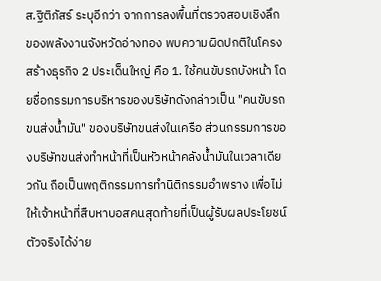ส.ฐิติภัสร์ ระบุอีกว่า จากการลงพื้นที่ตรวจสอบเชิงลึกของพลังงานจังหวัดอ่างทอง พบความผิดปกติในโครงสร้างธุรกิจ 2 ประเด็นใหญ่ คือ 1. ใช้คนขับรถบังหน้า โดยชื่อกรรมการบริหารของบริษัทดังกล่าวเป็น "คนขับรถขนส่งน้ำมัน" ของบริษัทขนส่งในเครือ ส่วนกรรมการของบริษัทขนส่งทำหน้าที่เป็นหัวหน้าคลังน้ำมันในเวลาเดียวกัน ถือเป็นพฤติกรรมการทำนิติกรรมอำพราง เพื่อไม่ให้เจ้าหน้าที่สืบหาบอสคนสุดท้ายที่เป็นผู้รับผลประโยชน์ตัวจริงได้ง่าย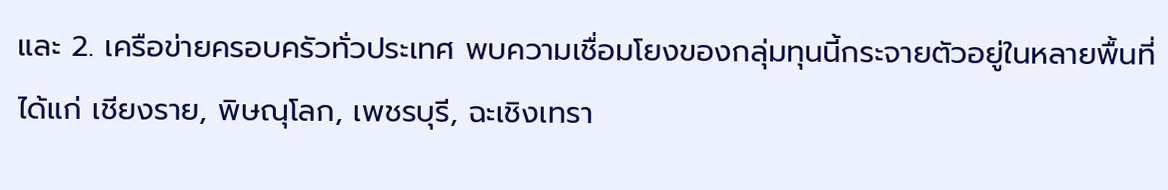และ 2. เครือข่ายครอบครัวทั่วประเทศ พบความเชื่อมโยงของกลุ่มทุนนี้กระจายตัวอยู่ในหลายพื้นที่ ได้แก่ เชียงราย, พิษณุโลก, เพชรบุรี, ฉะเชิงเทรา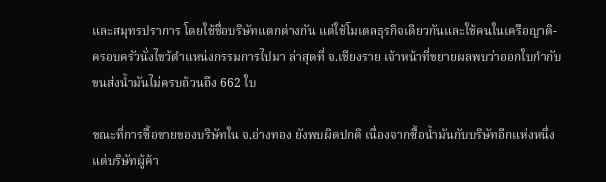และสมุทรปราการ โดยใช้ชื่อบริษัทแตกต่างกัน แต่ใช้โมเดลธุรกิจเดียวกันและใช้คนในเครือญาติ-ครอบครัวนั่งไขว้ตำแหน่งกรรมการไปมา ล่าสุดที่ จ.เชียงราย เจ้าหน้าที่ขยายผลพบว่าออกใบกำกับขนส่งน้ำมันไม่ครบถ้วนถึง 662 ใบ

ขณะที่การซื้อขายของบริษัทใน จ.อ่างทอง ยังพบผิดปกติ เนื่องจากซื้อน้ำมันกับบริษัทอีกแห่งหนึ่ง แต่บริษัทผู้ค้า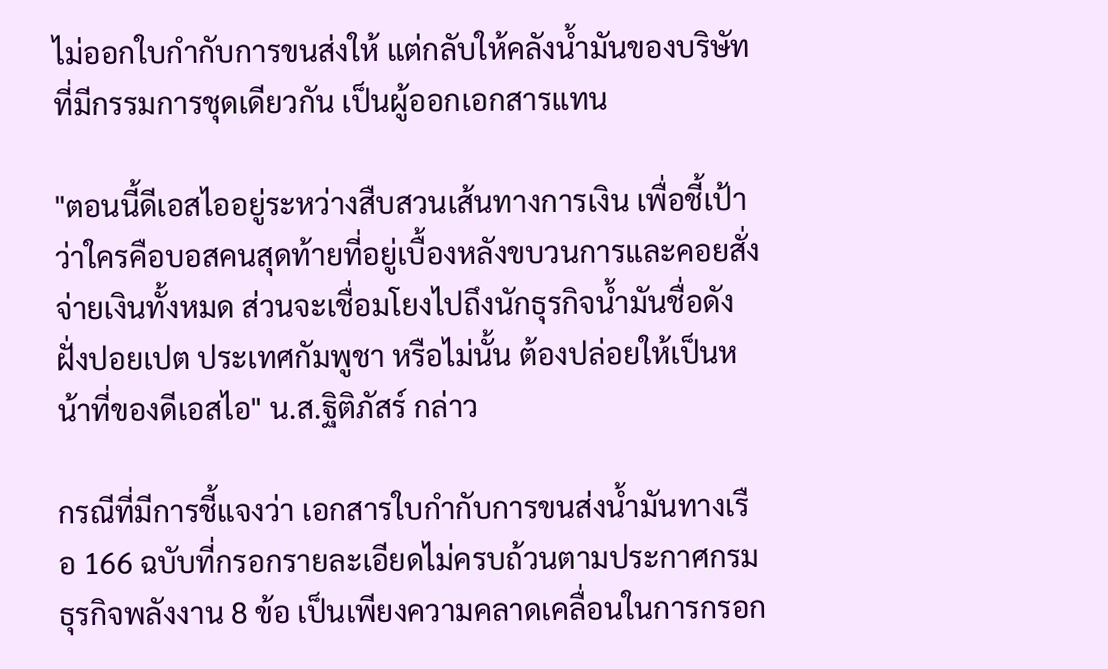ไม่ออกใบกำกับการขนส่งให้ แต่กลับให้คลังน้ำมันของบริษัทที่มีกรรมการชุดเดียวกัน เป็นผู้ออกเอกสารแทน

"ตอนนี้ดีเอสไออยู่ระหว่างสืบสวนเส้นทางการเงิน เพื่อชี้เป้าว่าใครคือบอสคนสุดท้ายที่อยู่เบื้องหลังขบวนการและคอยสั่งจ่ายเงินทั้งหมด ส่วนจะเชื่อมโยงไปถึงนักธุรกิจน้ำมันชื่อดังฝั่งปอยเปต ประเทศกัมพูชา หรือไม่นั้น ต้องปล่อยให้เป็นหน้าที่ของดีเอสไอ" น.ส.ฐิติภัสร์ กล่าว

กรณีที่มีการชี้แจงว่า เอกสารใบกำกับการขนส่งน้ำมันทางเรือ 166 ฉบับที่กรอกรายละเอียดไม่ครบถ้วนตามประกาศกรมธุรกิจพลังงาน 8 ข้อ เป็นเพียงความคลาดเคลื่อนในการกรอก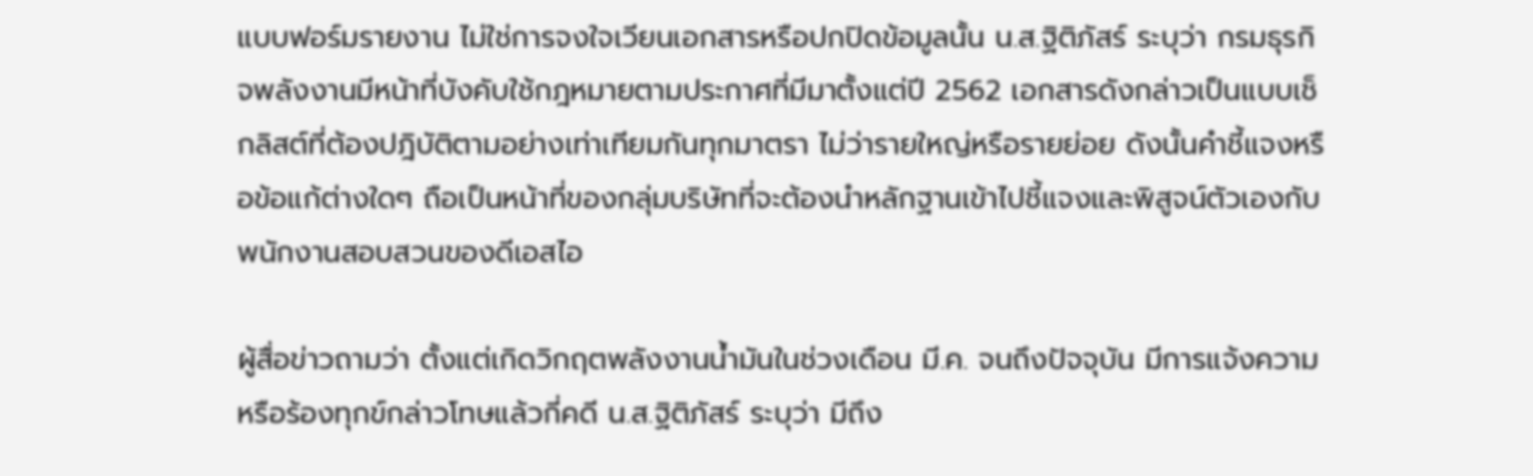แบบฟอร์มรายงาน ไม่ใช่การจงใจเวียนเอกสารหรือปกปิดข้อมูลนั้น น.ส.ฐิติภัสร์ ระบุว่า กรมธุรกิจพลังงานมีหน้าที่บังคับใช้กฎหมายตามประกาศที่มีมาตั้งแต่ปี 2562 เอกสารดังกล่าวเป็นแบบเช็กลิสต์ที่ต้องปฎิบัติตามอย่างเท่าเทียมกันทุกมาตรา ไม่ว่ารายใหญ่หรือรายย่อย ดังนั้นคำชี้แจงหรือข้อแก้ต่างใดๆ ถือเป็นหน้าที่ของกลุ่มบริษัทที่จะต้องนำหลักฐานเข้าไปชี้แจงและพิสูจน์ตัวเองกับพนักงานสอบสวนของดีเอสไอ

ผู้สื่อข่าวถามว่า ตั้งแต่เกิดวิกฤตพลังงานน้ำมันในช่วงเดือน มี.ค. จนถึงปัจจุบัน มีการแจ้งความหรือร้องทุกข์กล่าวโทษแล้วกี่คดี น.ส.ฐิติภัสร์ ระบุว่า มีถึง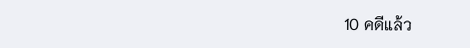10 คดีแล้ว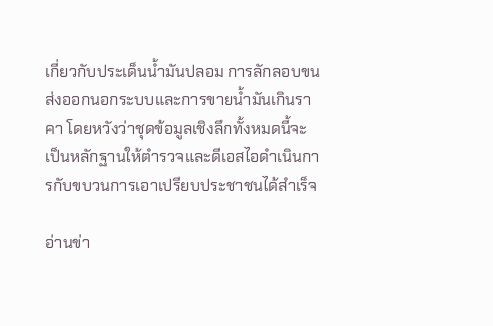เกี่ยวกับประเด็นน้ำมันปลอม การลักลอบขนส่งออกนอกระบบและการขายน้ำมันเกินราคา โดยหวังว่าชุดข้อมูลเชิงลึกทั้งหมดนี้จะเป็นหลักฐานให้ตำรวจและดีเอสไอดำเนินการกับขบวนการเอาเปรียบประชาชนได้สำเร็จ

อ่านข่า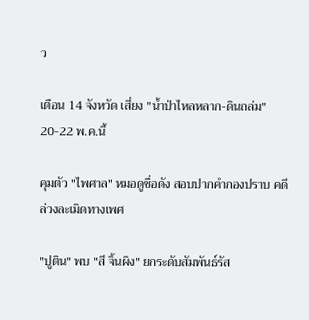ว

เตือน 14 จังหวัด เสี่ยง "น้ำป่าไหลหลาก-ดินถล่ม" 20-22 พ.ค.นี้

คุมตัว "ไพศาล" หมอดูชื่อดัง สอบปากคำกองปราบ คดีล่วงละเมิดทางเพศ

"ปูติน" พบ "สี จิ้นผิง" ยกระดับสัมพันธ์รัส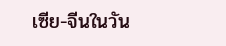เซีย-จีนในวัน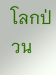โลกป่วน